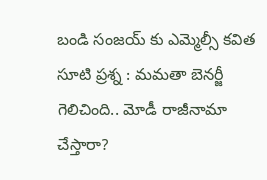బండి సంజయ్ కు ఎమ్మెల్సీ కవిత సూటి ప్రశ్న : మమతా బెనర్జీ గెలిచింది.. మోడీ రాజీనామా చేస్తారా?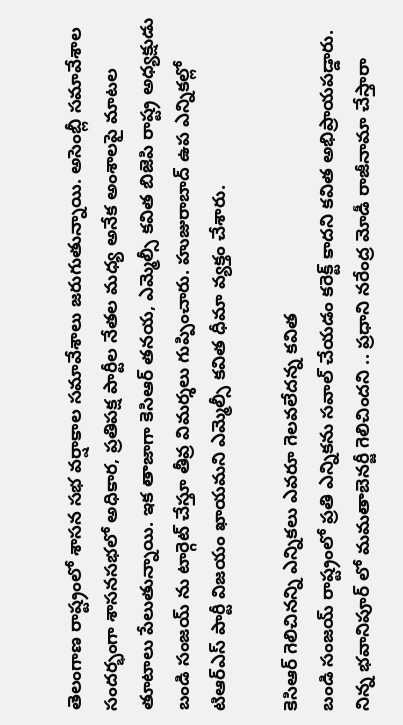తెలంగాణ రాష్ట్రంలో శాసన సభ వర్షాకాల సమావేశాలు జరుగుతున్నాయి. అసెంబ్లీ సమావేశాల సందర్భంగా శాసనసభలో అధికార, ప్రతిపక్ష పార్టీల నేతల మధ్య అనేక అంశాలపై మాటల తూటాలు పేలుతున్నాయి. ఇక తాజాగా కెసిఆర్ తనయ, ఎమ్మెల్సీ కవిత బిజెపి రాష్ట్ర అధ్యక్షుడు బండి సంజయ్ ను టార్గెట్ చేస్తూ తీవ్ర విమర్శలు గుప్పించారు. హుజురాబాద్ ఉప ఎన్నికల్లో టిఆర్ఎస్ పార్టీ విజయం ఖాయమని ఎమ్మెల్సీ కవిత ధీమా వ్యక్తం చేశారు.

కెసిఆర్ గెలిచినన్ని ఎన్నికలు ఎవరూ గెలవలేదన్న కవిత
బండి సంజయ్ రాష్ట్రంలో ప్రతి ఎన్నికను సవాల్ చేయడం కరెక్ట్ కాదని కవిత అభిప్రాయపడ్డారు. నిన్న భవానిపూర్ లో మమతాబెనర్జీ గెలిచిందని .. ప్రధాని నరేంద్ర మోడీ రాజీనామా చేస్తారా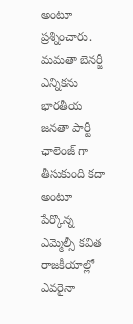అంటూ ప్రశ్నించారు. మమతా బెనర్జీ ఎన్నికను భారతీయ జనతా పార్టీ ఛాలెంజ్ గా తీసుకుంది కదా అంటూ పేర్కొన్న ఎమ్మెల్సీ కవిత రాజకీయాల్లో ఎవరైనా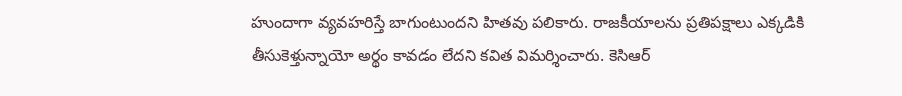హుందాగా వ్యవహరిస్తే బాగుంటుందని హితవు పలికారు. రాజకీయాలను ప్రతిపక్షాలు ఎక్కడికి తీసుకెళ్తున్నాయో అర్థం కావడం లేదని కవిత విమర్శించారు. కెసిఆర్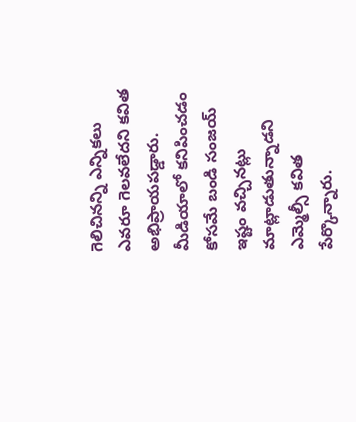గెలిచినన్ని ఎన్నికలు ఎవరూ గెలవలేదని కవిత అభిప్రాయపడ్డారు. మీడియాలో కనిపించడం కోసమే బండి సంజయ్ ఇష్టం వచ్చినట్లు మాట్లాడుతున్నాడని ఎమ్మెల్సీ కవిత పేర్కొన్నారు.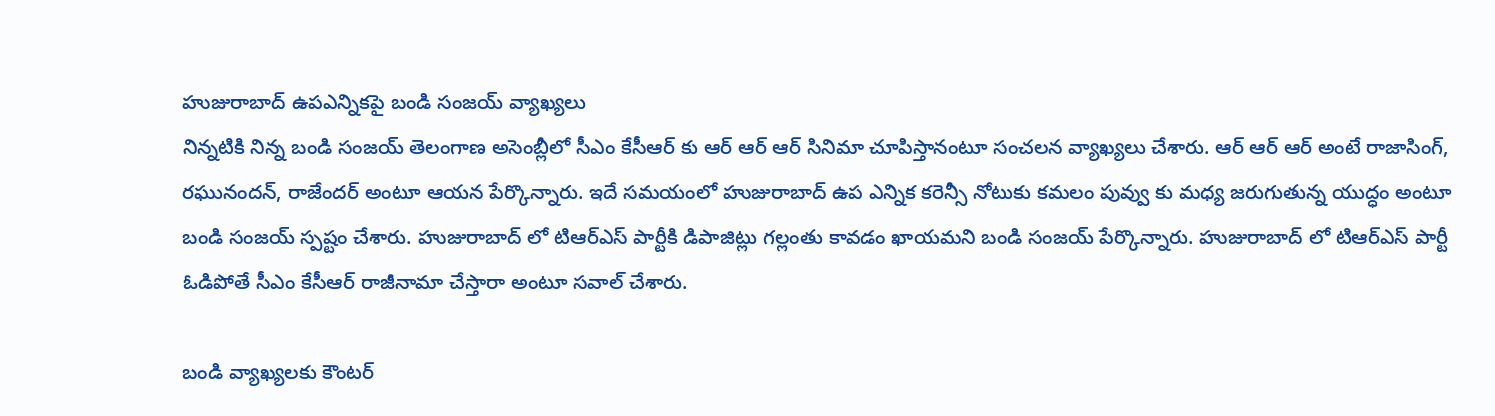హుజురాబాద్ ఉపఎన్నికపై బండి సంజయ్ వ్యాఖ్యలు
నిన్నటికి నిన్న బండి సంజయ్ తెలంగాణ అసెంబ్లీలో సీఎం కేసీఆర్ కు ఆర్ ఆర్ ఆర్ సినిమా చూపిస్తానంటూ సంచలన వ్యాఖ్యలు చేశారు. ఆర్ ఆర్ ఆర్ అంటే రాజాసింగ్, రఘునందన్, రాజేందర్ అంటూ ఆయన పేర్కొన్నారు. ఇదే సమయంలో హుజురాబాద్ ఉప ఎన్నిక కరెన్సీ నోటుకు కమలం పువ్వు కు మధ్య జరుగుతున్న యుద్ధం అంటూ బండి సంజయ్ స్పష్టం చేశారు. హుజురాబాద్ లో టిఆర్ఎస్ పార్టీకి డిపాజిట్లు గల్లంతు కావడం ఖాయమని బండి సంజయ్ పేర్కొన్నారు. హుజురాబాద్ లో టిఆర్ఎస్ పార్టీ ఓడిపోతే సీఎం కేసీఆర్ రాజీనామా చేస్తారా అంటూ సవాల్ చేశారు.

బండి వ్యాఖ్యలకు కౌంటర్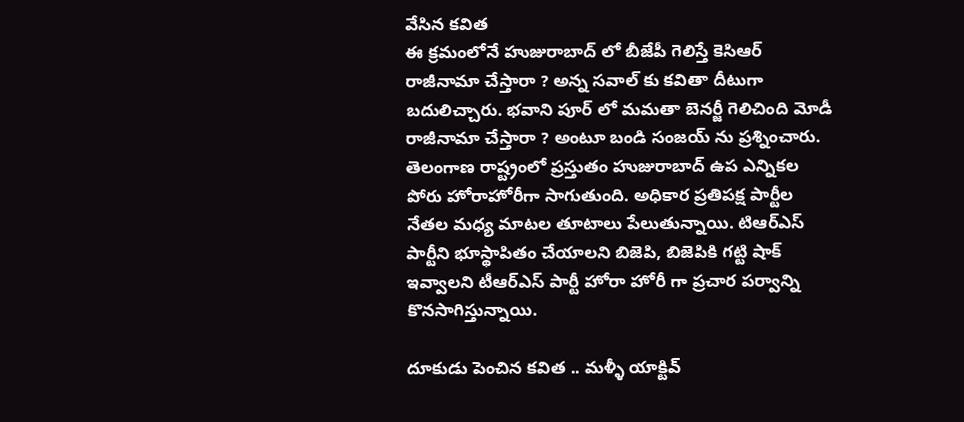వేసిన కవిత
ఈ క్రమంలోనే హుజురాబాద్ లో బీజేపీ గెలిస్తే కెసిఆర్ రాజీనామా చేస్తారా ? అన్న సవాల్ కు కవితా దీటుగా బదులిచ్చారు. భవాని పూర్ లో మమతా బెనర్జీ గెలిచింది మోడీ రాజీనామా చేస్తారా ? అంటూ బండి సంజయ్ ను ప్రశ్నించారు. తెలంగాణ రాష్ట్రంలో ప్రస్తుతం హుజురాబాద్ ఉప ఎన్నికల పోరు హోరాహోరీగా సాగుతుంది. అధికార ప్రతిపక్ష పార్టీల నేతల మధ్య మాటల తూటాలు పేలుతున్నాయి. టిఆర్ఎస్ పార్టీని భూస్థాపితం చేయాలని బిజెపి, బిజెపికి గట్టి షాక్ ఇవ్వాలని టీఆర్ఎస్ పార్టీ హోరా హోరీ గా ప్రచార పర్వాన్ని కొనసాగిస్తున్నాయి.

దూకుడు పెంచిన కవిత .. మళ్ళీ యాక్టివ్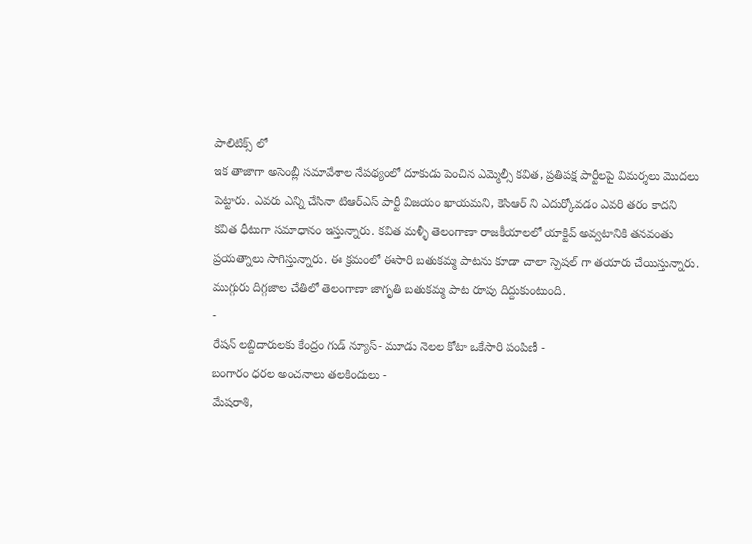పాలిటిక్స్ లో
ఇక తాజాగా అసెంబ్లీ సమావేశాల నేపథ్యంలో దూకుడు పెంచిన ఎమ్మెల్సీ కవిత, ప్రతిపక్ష పార్టీలపై విమర్శలు మొదలు పెట్టారు. ఎవరు ఎన్ని చేసినా టిఆర్ఎస్ పార్టీ విజయం ఖాయమని, కెసిఆర్ ని ఎదుర్కోవడం ఎవరి తరం కాదని కవిత ధీటుగా సమాధానం ఇస్తున్నారు. కవిత మళ్ళీ తెలంగాణా రాజకీయాలలో యాక్టివ్ అవ్వటానికి తనవంతు ప్రయత్నాలు సాగిస్తున్నారు. ఈ క్రమంలో ఈసారి బతుకమ్మ పాటను కూడా చాలా స్పెషల్ గా తయారు చేయిస్తున్నారు. ముగ్గురు దిగ్గజాల చేతిలో తెలంగాణా జాగృతి బతుకమ్మ పాట రూపు దిద్దుకుంటుంది.
-
రేషన్ లబ్దిదారులకు కేంద్రం గుడ్ న్యూస్- మూడు నెలల కోటా ఒకేసారి పంపిణీ -
బంగారం ధరల అంచనాలు తలకిందులు -
మేషరాశి,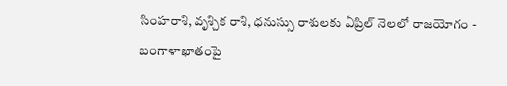సింహరాశి, వృశ్చిక రాశి, ధనుస్సు రాశులకు ఏప్రిల్ నెలలో రాజయోగం -
బంగాళాఖాతంపై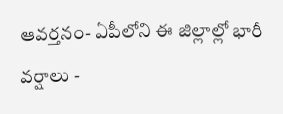ఆవర్తనం- ఏపీలోని ఈ జిల్లాల్లో భారీ వర్షాలు -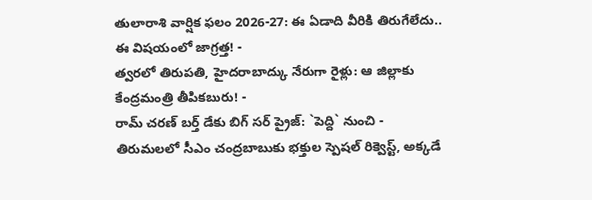తులారాశి వార్షిక ఫలం 2026-27: ఈ ఏడాది వీరికి తిరుగేలేదు.. ఈ విషయంలో జాగ్రత్త! -
త్వరలో తిరుపతి, హైదరాబాద్కు నేరుగా రైళ్లు: ఆ జిల్లాకు కేంద్రమంత్రి తీపికబురు! -
రామ్ చరణ్ బర్త్ డేకు బిగ్ సర్ ప్రైజ్: `పెద్ది` నుంచి -
తిరుమలలో సీఎం చంద్రబాబుకు భక్తుల స్పెషల్ రిక్వెస్ట్, అక్కడే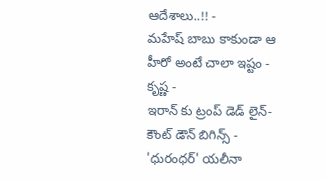ఆదేశాలు..!! -
మహేష్ బాబు కాకుండా ఆ హీరో అంటే చాలా ఇష్టం - కృష్ణ -
ఇరాన్ కు ట్రంప్ డెడ్ లైన్- కౌంట్ డౌన్ బిగిన్స్ -
'ధురంధర్' యలీనా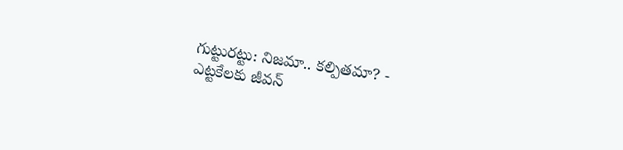గుట్టురట్టు: నిజమా.. కల్పితమా? -
ఎట్టకేలకు జీవన్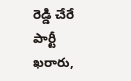రెడ్డి చేరే పార్టీ ఖరారు,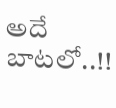అదే బాటలో..!!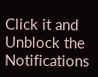Click it and Unblock the Notifications